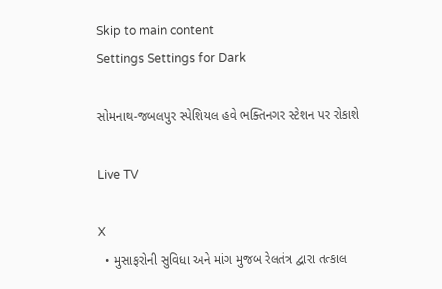Skip to main content
Settings Settings for Dark

સોમનાથ-જબલપુર સ્પેશિયલ હવે ભક્તિનગર સ્ટેશન પર રોકાશે

Live TV

X
  • મુસાફરોની સુવિધા અને માંગ મુજબ રેલતંત્ર દ્વારા તત્કાલ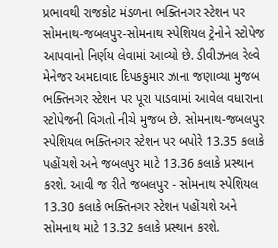પ્રભાવથી રાજકોટ મંડળના ભક્તિનગર સ્ટેશન પર સોમનાથ-જબલપુર-સોમનાથ સ્પેશિયલ ટ્રેનોને સ્ટોપેજ આપવાનો નિર્ણય લેવામાં આવ્યો છે. ડીવીઝનલ રેલ્વે મેનેજર અમદાવાદ દિપકકુમાર ઝાના જણાવ્યા મુજબ ભક્તિનગર સ્ટેશન પર પૂરા પાડવામાં આવેલ વધારાના સ્ટોપેજની વિગતો નીચે મુજબ છે. સોમનાથ-જબલપુર સ્પેશિયલ ભક્તિનગર સ્ટેશન પર બપોરે 13.35 કલાકે પહોંચશે અને જબલપુર માટે 13.36 કલાકે પ્રસ્થાન કરશે. આવી જ રીતે જબલપુર - સોમનાથ સ્પેશિયલ 13.30 કલાકે ભક્તિનગર સ્ટેશન પહોંચશે અને સોમનાથ માટે 13.32 કલાકે પ્રસ્થાન કરશે.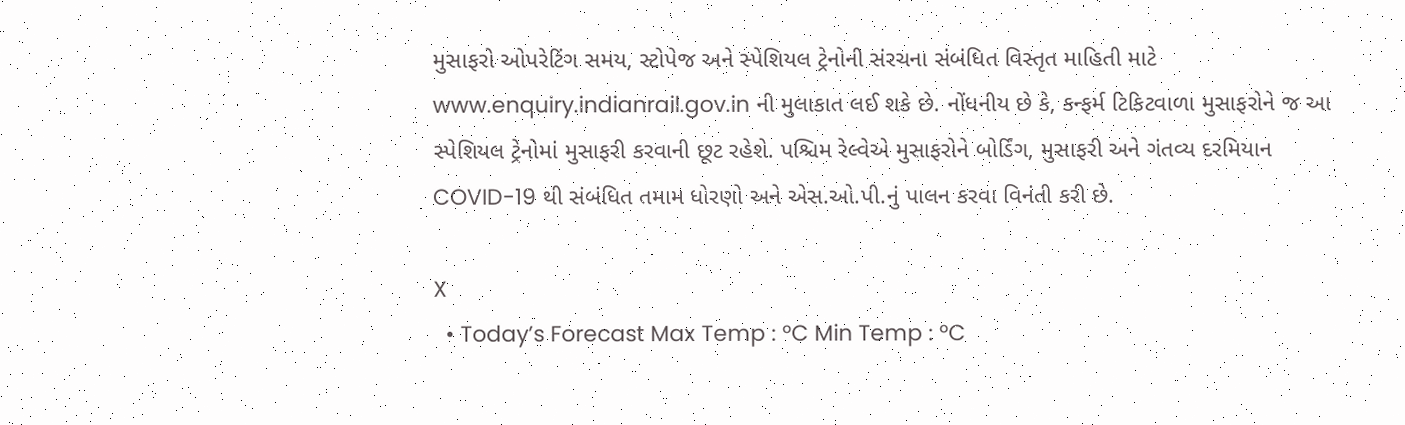મુસાફરો ઓપરેટિંગ સમય, સ્ટોપેજ અને સ્પેશિયલ ટ્રેનોની સંરચના સંબંધિત વિસ્તૃત માહિતી માટે www.enquiry.indianrail.gov.in ની મુલાકાત લઈ શકે છે. નોંધનીય છે કે, કન્ફર્મ ટિકિટવાળા મુસાફરોને જ આ સ્પેશિયલ ટ્રેનોમાં મુસાફરી કરવાની છૂટ રહેશે. પશ્ચિમ રેલ્વેએ મુસાફરોને બોર્ડિંગ, મુસાફરી અને ગંતવ્ય દરમિયાન COVID-19 થી સંબંધિત તમામ ધોરણો અને એસ.ઓ.પી.નું પાલન કરવા વિનંતી કરી છે.

X
  • Today’s Forecast Max Temp : °C Min Temp : °C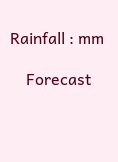Rainfall : mm

    Forecast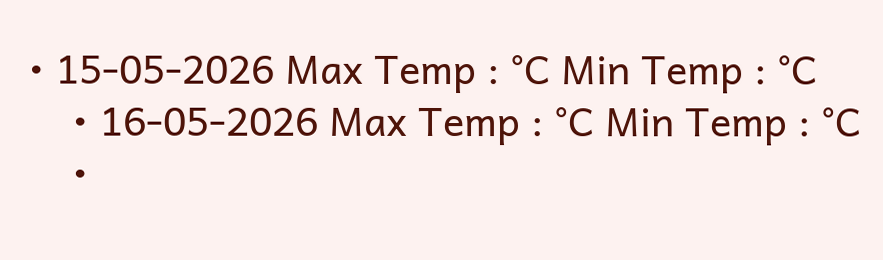• 15-05-2026 Max Temp : °C Min Temp : °C
    • 16-05-2026 Max Temp : °C Min Temp : °C
    •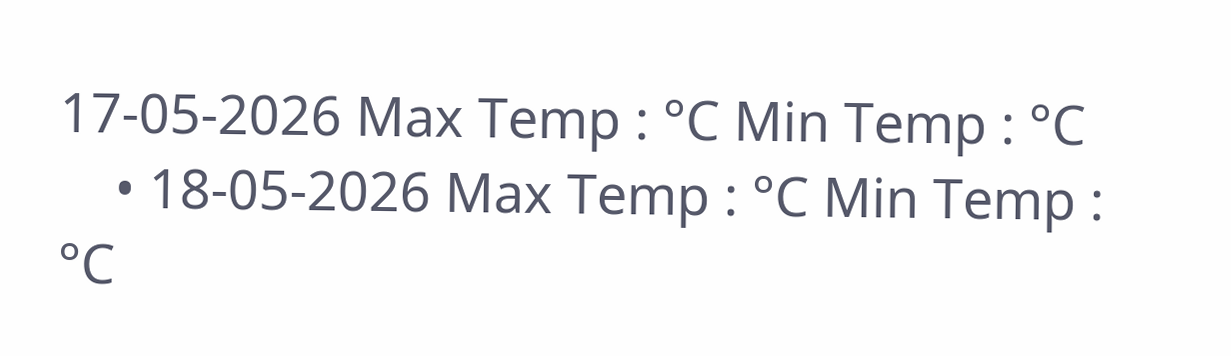17-05-2026 Max Temp : °C Min Temp : °C
    • 18-05-2026 Max Temp : °C Min Temp : °C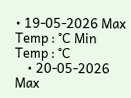• 19-05-2026 Max Temp : °C Min Temp : °C
    • 20-05-2026 Max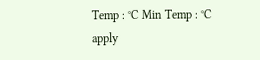Temp : °C Min Temp : °C
apply